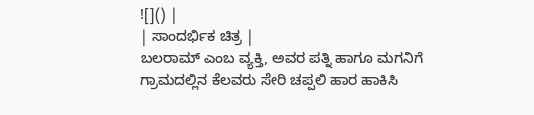![]() |
| ಸಾಂದರ್ಭಿಕ ಚಿತ್ರ |
ಬಲರಾಮ್ ಎಂಬ ವ್ಯಕ್ತಿ, ಅವರ ಪತ್ನಿ ಹಾಗೂ ಮಗನಿಗೆ ಗ್ರಾಮದಲ್ಲಿನ ಕೆಲವರು ಸೇರಿ ಚಪ್ಪಲಿ ಹಾರ ಹಾಕಿಸಿ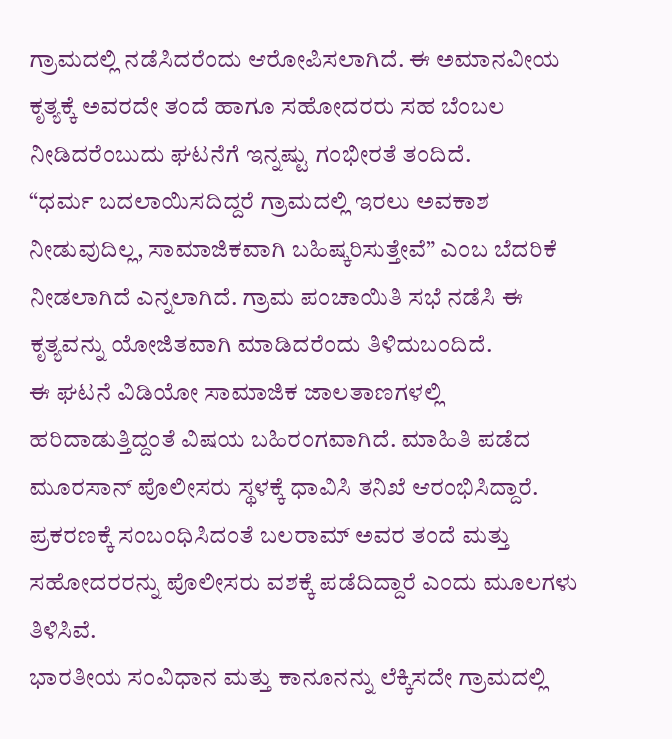ಗ್ರಾಮದಲ್ಲಿ ನಡೆಸಿದರೆಂದು ಆರೋಪಿಸಲಾಗಿದೆ. ಈ ಅಮಾನವೀಯ ಕೃತ್ಯಕ್ಕೆ ಅವರದೇ ತಂದೆ ಹಾಗೂ ಸಹೋದರರು ಸಹ ಬೆಂಬಲ ನೀಡಿದರೆಂಬುದು ಘಟನೆಗೆ ಇನ್ನಷ್ಟು ಗಂಭೀರತೆ ತಂದಿದೆ.
“ಧರ್ಮ ಬದಲಾಯಿಸದಿದ್ದರೆ ಗ್ರಾಮದಲ್ಲಿ ಇರಲು ಅವಕಾಶ ನೀಡುವುದಿಲ್ಲ, ಸಾಮಾಜಿಕವಾಗಿ ಬಹಿಷ್ಕರಿಸುತ್ತೇವೆ” ಎಂಬ ಬೆದರಿಕೆ ನೀಡಲಾಗಿದೆ ಎನ್ನಲಾಗಿದೆ. ಗ್ರಾಮ ಪಂಚಾಯಿತಿ ಸಭೆ ನಡೆಸಿ ಈ ಕೃತ್ಯವನ್ನು ಯೋಜಿತವಾಗಿ ಮಾಡಿದರೆಂದು ತಿಳಿದುಬಂದಿದೆ.
ಈ ಘಟನೆ ವಿಡಿಯೋ ಸಾಮಾಜಿಕ ಜಾಲತಾಣಗಳಲ್ಲಿ ಹರಿದಾಡುತ್ತಿದ್ದಂತೆ ವಿಷಯ ಬಹಿರಂಗವಾಗಿದೆ. ಮಾಹಿತಿ ಪಡೆದ ಮೂರಸಾನ್ ಪೊಲೀಸರು ಸ್ಥಳಕ್ಕೆ ಧಾವಿಸಿ ತನಿಖೆ ಆರಂಭಿಸಿದ್ದಾರೆ. ಪ್ರಕರಣಕ್ಕೆ ಸಂಬಂಧಿಸಿದಂತೆ ಬಲರಾಮ್ ಅವರ ತಂದೆ ಮತ್ತು ಸಹೋದರರನ್ನು ಪೊಲೀಸರು ವಶಕ್ಕೆ ಪಡೆದಿದ್ದಾರೆ ಎಂದು ಮೂಲಗಳು ತಿಳಿಸಿವೆ.
ಭಾರತೀಯ ಸಂವಿಧಾನ ಮತ್ತು ಕಾನೂನನ್ನು ಲೆಕ್ಕಿಸದೇ ಗ್ರಾಮದಲ್ಲಿ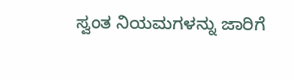ಸ್ವಂತ ನಿಯಮಗಳನ್ನು ಜಾರಿಗೆ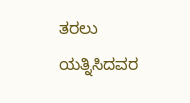ತರಲು ಯತ್ನಿಸಿದವರ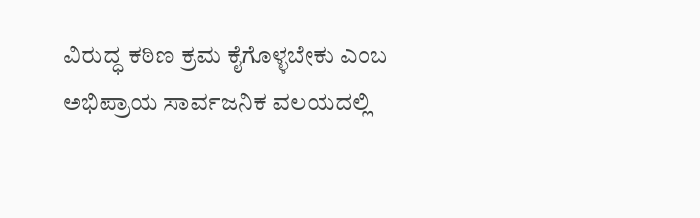ವಿರುದ್ಧ ಕಠಿಣ ಕ್ರಮ ಕೈಗೊಳ್ಳಬೇಕು ಎಂಬ ಅಭಿಪ್ರಾಯ ಸಾರ್ವಜನಿಕ ವಲಯದಲ್ಲಿ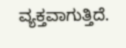ವ್ಯಕ್ತವಾಗುತ್ತಿದೆ.